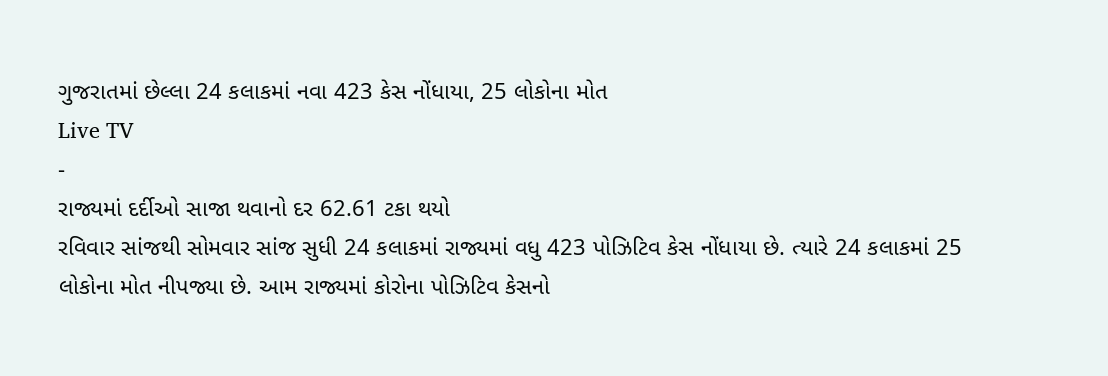ગુજરાતમાં છેલ્લા 24 કલાકમાં નવા 423 કેસ નોંધાયા, 25 લોકોના મોત
Live TV
-
રાજ્યમાં દર્દીઓ સાજા થવાનો દર 62.61 ટકા થયો
રવિવાર સાંજથી સોમવાર સાંજ સુધી 24 કલાકમાં રાજ્યમાં વધુ 423 પોઝિટિવ કેસ નોંધાયા છે. ત્યારે 24 કલાકમાં 25 લોકોના મોત નીપજ્યા છે. આમ રાજ્યમાં કોરોના પોઝિટિવ કેસનો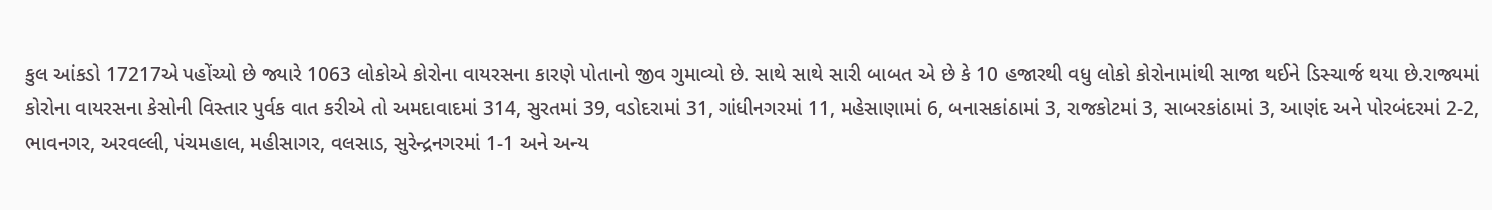કુલ આંકડો 17217એ પહોંચ્યો છે જ્યારે 1063 લોકોએ કોરોના વાયરસના કારણે પોતાનો જીવ ગુમાવ્યો છે. સાથે સાથે સારી બાબત એ છે કે 10 હજારથી વધુ લોકો કોરોનામાંથી સાજા થઈને ડિસ્ચાર્જ થયા છે.રાજ્યમાં કોરોના વાયરસના કેસોની વિસ્તાર પુર્વક વાત કરીએ તો અમદાવાદમાં 314, સુરતમાં 39, વડોદરામાં 31, ગાંધીનગરમાં 11, મહેસાણામાં 6, બનાસકાંઠામાં 3, રાજકોટમાં 3, સાબરકાંઠામાં 3, આણંદ અને પોરબંદરમાં 2-2, ભાવનગર, અરવલ્લી, પંચમહાલ, મહીસાગર, વલસાડ, સુરેન્દ્રનગરમાં 1-1 અને અન્ય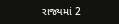રાજ્યમાં 2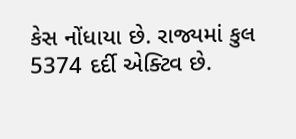કેસ નોંધાયા છે. રાજ્યમાં કુલ 5374 દર્દી એક્ટિવ છે.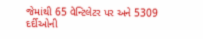જેમાંથી 65 વેન્ટિલેટર પર અને 5309 દર્દીઓની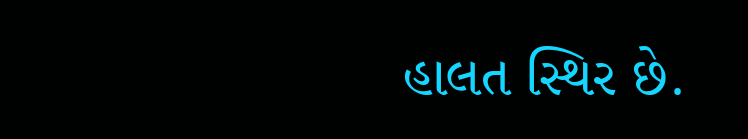હાલત સ્થિર છે.